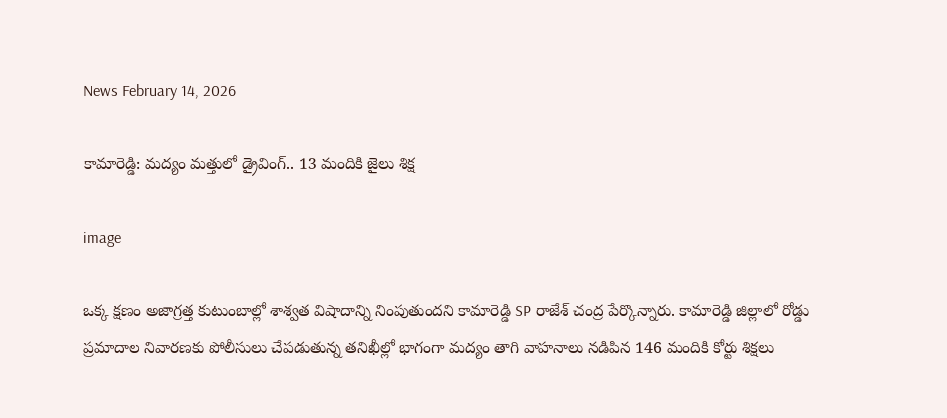News February 14, 2026

కామారెడ్డి: మద్యం మత్తులో డ్రైవింగ్.. 13 మందికి జైలు శిక్ష

image

ఒక్క క్షణం అజాగ్రత్త కుటుంబాల్లో శాశ్వత విషాదాన్ని నింపుతుందని కామారెడ్డి SP రాజేశ్ చంద్ర పేర్కొన్నారు. కామారెడ్డి జిల్లాలో రోడ్డు ప్రమాదాల నివారణకు పోలీసులు చేపడుతున్న తనిఖీల్లో భాగంగా మద్యం తాగి వాహనాలు నడిపిన 146 మందికి కోర్టు శిక్షలు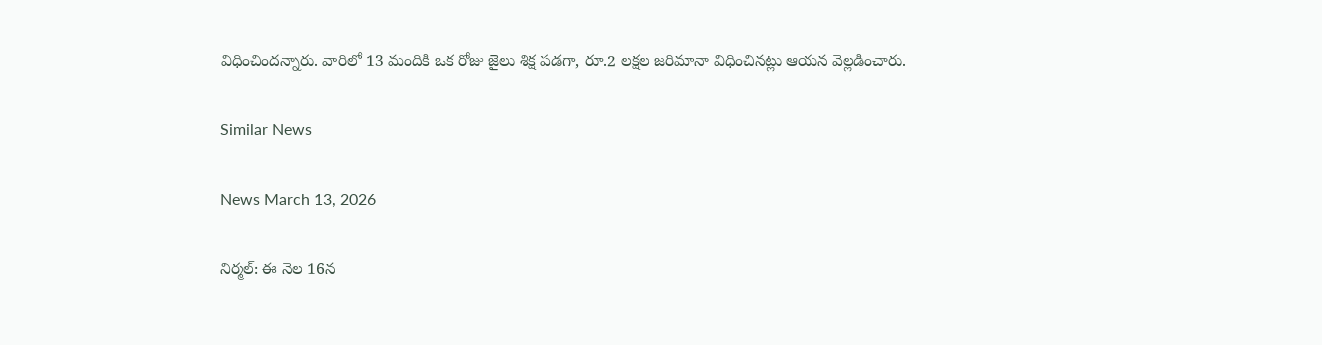విధించిందన్నారు. వారిలో 13 మందికి ఒక రోజు జైలు శిక్ష పడగా, రూ.2 లక్షల జరిమానా విధించినట్లు ఆయన వెల్లడించారు.

Similar News

News March 13, 2026

నిర్మల్: ఈ నెల 16న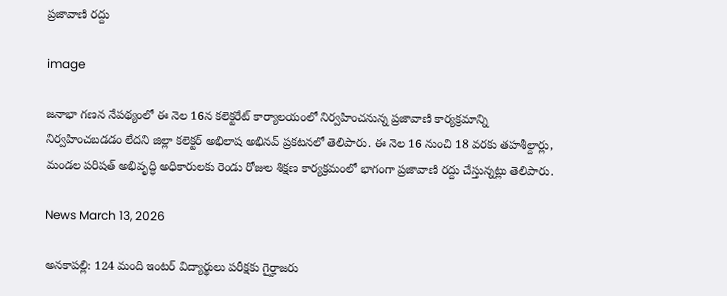ప్రజావాణి రద్దు

image

జనాభా గణన నేపథ్యంలో ఈ నెల 16న కలెక్టరేట్ కార్యాలయంలో నిర్వహించనున్న ప్రజావాణి కార్యక్రమాన్ని నిర్వహించబడడం లేదని జిల్లా కలెక్టర్ అభిలాష అభినవ్ ప్రకటనలో తెలిపారు. ఈ నెల 16 నుంచి 18 వరకు తహశీల్దార్లు, మండల పరిషత్ అభివృద్ధి అధికారులకు రెండు రోజుల శిక్షణ కార్యక్రమంలో భాగంగా ప్రజావాణి రద్దు చేస్తున్నట్లు తెలిపారు.

News March 13, 2026

అనకాపల్లి: 124 మంది ఇంటర్ విద్యార్థులు పరీక్షకు గైర్హాజరు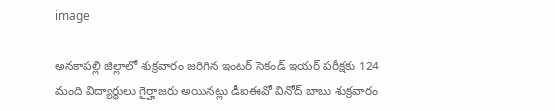image

అనకాపల్లి జిల్లాలో శుక్రవారం జరిగిన ఇంటర్ సెకండ్‌ ఇయర్ పరీక్షకు 124 మంది విద్యార్థులు గైర్హాజరు అయినట్లు డీఐఈవో వినోద్ బాబు శుక్రవారం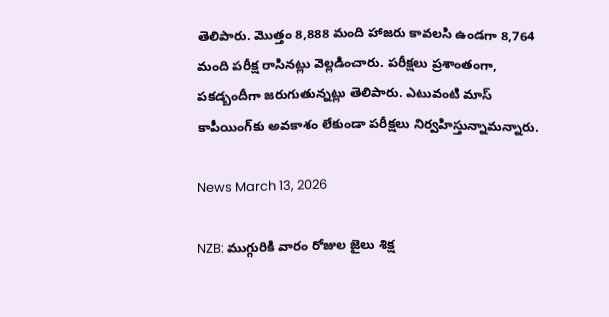తెలిపారు. మొత్తం 8,888 మంది హాజరు కావలసి ఉండగా 8,764 మంది పరీక్ష రాసినట్లు వెల్లడించారు. పరీక్షలు ప్రశాంతంగా, పకడ్బందీగా జరుగుతున్నట్లు తెలిపారు. ఎటువంటి మాస్ కాపీయింగ్‌కు అవకాశం లేకుండా పరీక్షలు నిర్వహిస్తున్నామన్నారు.

News March 13, 2026

NZB: ముగ్గురికి వారం రోజుల జైలు శిక్ష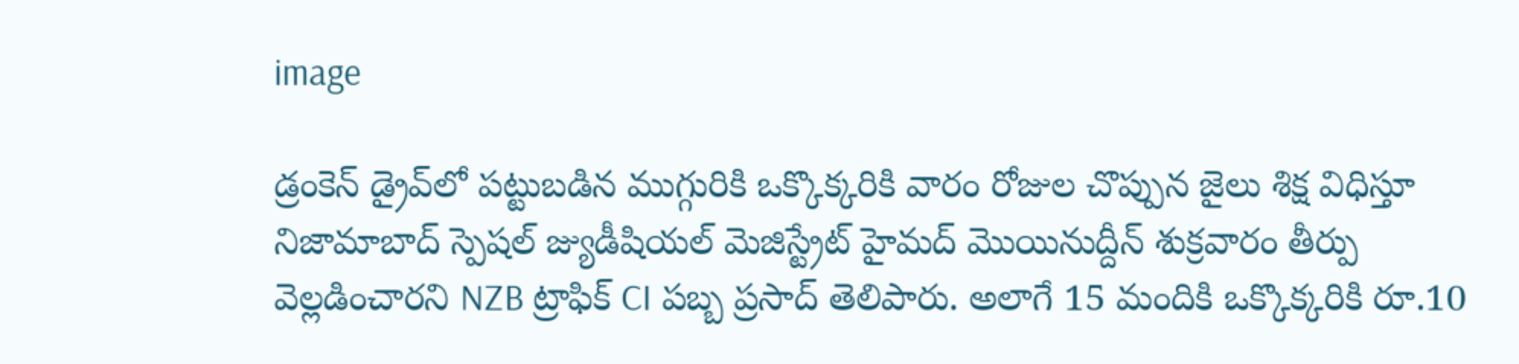image

డ్రంకెన్ డ్రైవ్‌లో పట్టుబడిన ముగ్గురికి ఒక్కొక్కరికి వారం రోజుల చొప్పున జైలు శిక్ష విధిస్తూ నిజామాబాద్ స్పెషల్ జ్యుడీషియల్ మెజిస్ట్రేట్ హైమద్ మొయినుద్దీన్ శుక్రవారం తీర్పు వెల్లడించారని NZB ట్రాఫిక్ CI పబ్బ ప్రసాద్ తెలిపారు. అలాగే 15 మందికి ఒక్కొక్కరికి రూ.10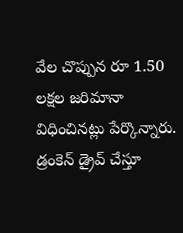వేల చొప్పున రూ 1.50 లక్షల జరిమానా విధించినట్లు పేర్కొన్నారు. డ్రంకెన్ డ్రైవ్‌ చేస్తూ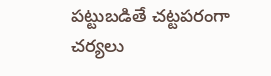పట్టుబడితే చట్టపరంగా చర్యలు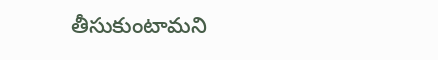తీసుకుంటామని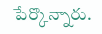పేర్కొన్నారు.